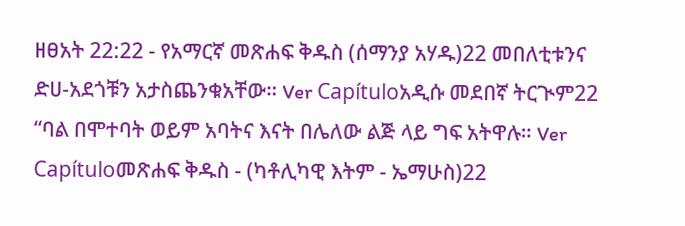ዘፀአት 22:22 - የአማርኛ መጽሐፍ ቅዱስ (ሰማንያ አሃዱ)22 መበለቲቱንና ድሀ-አደጎቹን አታስጨንቁአቸው። Ver Capítuloአዲሱ መደበኛ ትርጒም22 “ባል በሞተባት ወይም አባትና እናት በሌለው ልጅ ላይ ግፍ አትዋሉ። Ver Capítuloመጽሐፍ ቅዱስ - (ካቶሊካዊ እትም - ኤማሁስ)22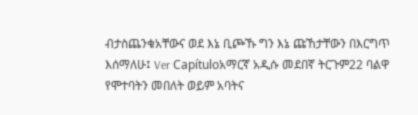ብታስጨንቁአቸውና ወደ እኔ ቢጮኹ ግን እኔ ጩኸታቸውን በእርግጥ እሰማለሁ፤ Ver Capítuloአማርኛ አዲሱ መደበኛ ትርጉም22 ባልዋ የሞተባትን መበለት ወይም አባትና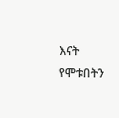እናት የሞቱበትን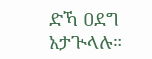ድኻ ዐደግ አታጒላሉ።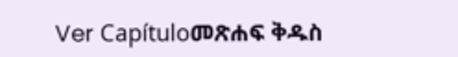Ver Capítuloመጽሐፍ ቅዱስ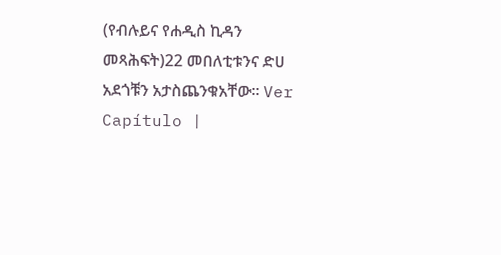(የብሉይና የሐዲስ ኪዳን መጻሕፍት)22 መበለቲቱንና ድሀ አደጎቹን አታስጨንቁአቸው። Ver Capítulo |